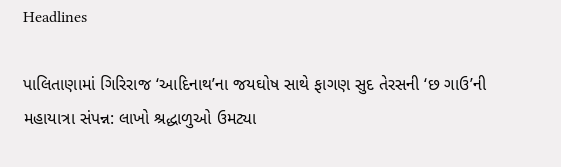Headlines

પાલિતાણામાં ગિરિરાજ ‘આદિનાથ’ના જયઘોષ સાથે ફાગણ સુદ તેરસની ‘છ ગાઉ’ની મહાયાત્રા સંપન્ન: લાખો શ્રદ્ધાળુઓ ઉમટ્યા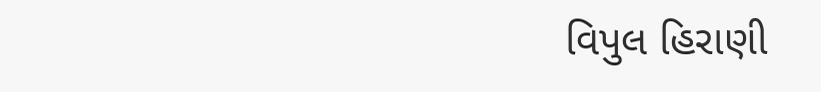વિપુલ હિરાણી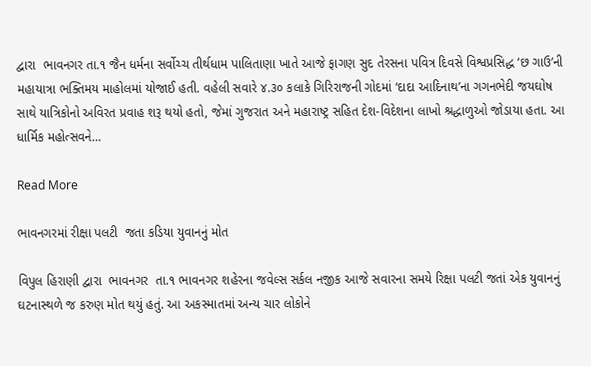દ્વારા  ભાવનગર તા.૧ જૈન ધર્મના સર્વોચ્ચ તીર્થધામ પાલિતાણા ખાતે આજે ફાગણ સુદ તેરસના પવિત્ર દિવસે વિશ્વપ્રસિદ્ધ ‘છ ગાઉ’ની મહાયાત્રા ભક્તિમય માહોલમાં યોજાઈ હતી. વહેલી સવારે ૪.૩૦ કલાકે ગિરિરાજની ગોદમાં ‘દાદા આદિનાથ’ના ગગનભેદી જયઘોષ સાથે યાત્રિકોનો અવિરત પ્રવાહ શરૂ થયો હતો, જેમાં ગુજરાત અને મહારાષ્ટ્ર સહિત દેશ-વિદેશના લાખો શ્રદ્ધાળુઓ જોડાયા હતા. આ ધાર્મિક મહોત્સવને…

Read More

ભાવનગરમાં રીક્ષા પલટી  જતા કડિયા યુવાનનું મોત

વિપુલ હિરાણી દ્વારા  ભાવનગર  તા.૧ ભાવનગર શહેરના જવેલ્સ સર્કલ નજીક આજે સવારના સમયે રિક્ષા પલટી જતાં એક યુવાનનું ઘટનાસ્થળે જ કરુણ મોત થયું હતું. આ અકસ્માતમાં અન્ય ચાર લોકોને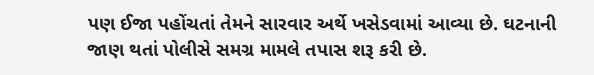પણ ઈજા પહોંચતાં તેમને સારવાર અર્થે ખસેડવામાં આવ્યા છે. ઘટનાની જાણ થતાં પોલીસે સમગ્ર મામલે તપાસ શરૂ કરી છે.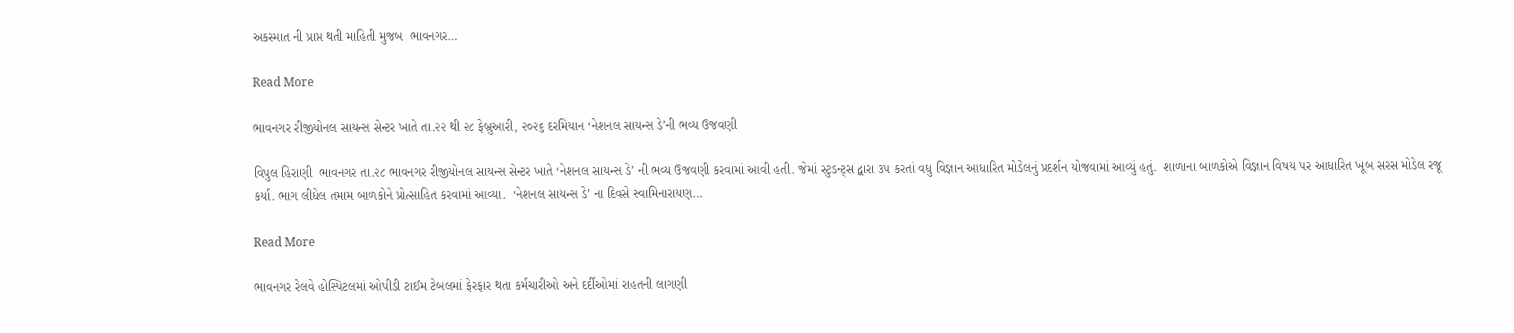અકસ્માત ની પ્રાપ્ત થતી માહિતી મુજબ  ભાવનગર…

Read More

ભાવનગર રીજીયોનલ સાયન્સ સેન્ટર ખાતે તા.૨૨ થી ૨૮ ફેબ્રુઆરી, ૨૦૨૬ દરમિયાન ‘નેશનલ સાયન્સ ડે’ની ભવ્ય ઉજવણી

વિપુલ હિરાણી  ભાવનગર તા.૨૮ ભાવનગર રીજીયોનલ સાયન્સ સેન્ટર ખાતે ‘નેશનલ સાયન્સ ડે’ ની ભવ્ય ઉજવણી કરવામાં આવી હતી. જેમાં સ્ટુડન્ટ્સ દ્વારા ૩૫ કરતાં વધુ વિજ્ઞાન આધારિત મોડેલનું પ્રદર્શન યોજવામાં આવ્યું હતું.  શાળાના બાળકોએ વિજ્ઞાન વિષય પર આધારિત ખૂબ સરસ મોડેલ રજૂ કર્યા. ભાગ લીધેલ તમામ બાળકોને પ્રોત્સાહિત કરવામાં આવ્યા.  ‘નેશનલ સાયન્સ ડે’ ના દિવસે સ્વામિનારાયણ…

Read More

ભાવનગર રેલવે હોસ્પિટલમાં ઓપીડી ટાઈમ ટેબલમાં ફેરફાર થતા કર્મચારીઓ અને દર્દીઓમાં રાહતની લાગણી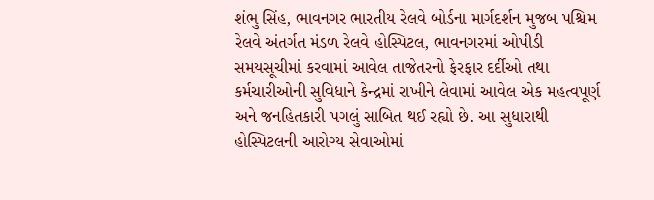શંભુ સિંહ, ભાવનગર ભારતીય રેલવે બોર્ડના માર્ગદર્શન મુજબ પશ્ચિમ રેલવે અંતર્ગત મંડળ રેલવે હોસ્પિટલ, ભાવનગરમાં ઓપીડી સમયસૂચીમાં કરવામાં આવેલ તાજેતરનો ફેરફાર દર્દીઓ તથા કર્મચારીઓની સુવિધાને કેન્દ્રમાં રાખીને લેવામાં આવેલ એક મહત્વપૂર્ણ અને જનહિતકારી પગલું સાબિત થઈ રહ્યો છે. આ સુધારાથી હોસ્પિટલની આરોગ્ય સેવાઓમાં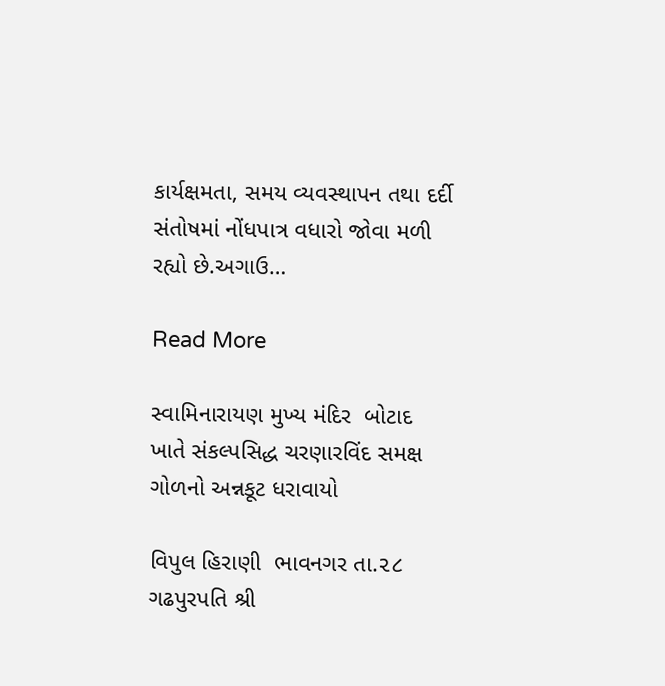કાર્યક્ષમતા, સમય વ્યવસ્થાપન તથા દર્દી સંતોષમાં નોંધપાત્ર વધારો જોવા મળી રહ્યો છે.અગાઉ…

Read More

સ્વામિનારાયણ મુખ્ય મંદિર  બોટાદ ખાતે સંકલ્પસિદ્ધ ચરણારવિંદ સમક્ષ ગોળનો અન્નકૂટ ધરાવાયો

વિપુલ હિરાણી  ભાવનગર તા.૨૮ ગઢપુરપતિ શ્રી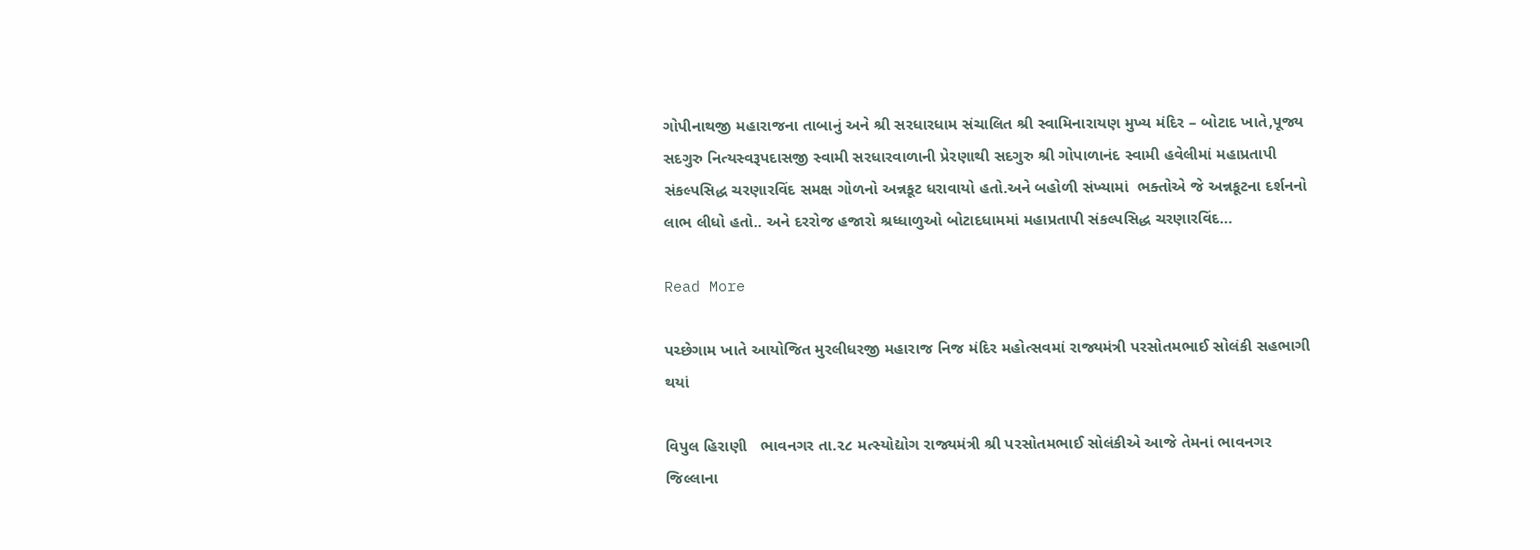ગોપીનાથજી મહારાજના તાબાનું અને શ્રી સરધારધામ સંચાલિત શ્રી સ્વામિનારાયણ મુખ્ય મંદિર – બોટાદ ખાતે,પૂજ્ય સદગુરુ નિત્યસ્વરૂપદાસજી સ્વામી સરધારવાળાની પ્રેરણાથી સદગુરુ શ્રી ગોપાળાનંદ સ્વામી હવેલીમાં મહાપ્રતાપી સંકલ્પસિદ્ધ ચરણારવિંદ સમક્ષ ગોળનો અન્નકૂટ ધરાવાયો હતો.અને બહોળી સંખ્યામાં  ભક્તોએ જે અન્નકૂટના દર્શનનો લાભ લીધો હતો.. અને દરરોજ હજારો શ્રધ્ધાળુઓ બોટાદધામમાં મહાપ્રતાપી સંકલ્પસિદ્ધ ચરણારવિંદ…

Read More

પચ્છેગામ ખાતે આયોજિત મુરલીધરજી મહારાજ નિજ મંદિર મહોત્સવમાં રાજ્યમંત્રી પરસોતમભાઈ સોલંકી સહભાગી થયાં

વિપુલ હિરાણી   ભાવનગર તા.૨૮ મત્સ્યોદ્યોગ રાજ્યમંત્રી શ્રી પરસોતમભાઈ સોલંકીએ આજે તેમનાં ભાવનગર જિલ્લાના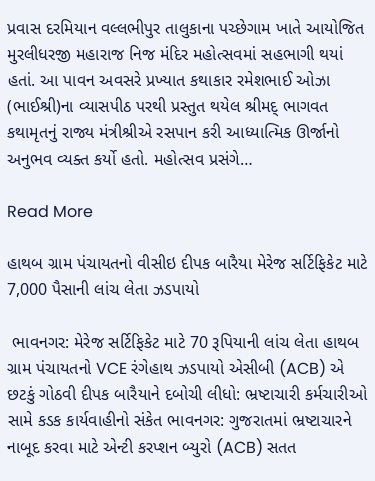પ્રવાસ દરમિયાન વલ્લભીપુર તાલુકાના પચ્છેગામ ખાતે આયોજિત મુરલીધરજી મહારાજ નિજ મંદિર મહોત્સવમાં સહભાગી થયાં હતાં. આ પાવન અવસરે પ્રખ્યાત કથાકાર રમેશભાઈ ઓઝા (ભાઈશ્રી)ના વ્યાસપીઠ પરથી પ્રસ્તુત થયેલ શ્રીમદ્ ભાગવત કથામૃતનું રાજ્ય મંત્રીશ્રીએ રસપાન કરી આધ્યાત્મિક ઊર્જાનો અનુભવ વ્યક્ત કર્યો હતો. મહોત્સવ પ્રસંગે…

Read More

હાથબ ગ્રામ પંચાયતનો વીસીઇ દીપક બારૈયા મેરેજ સર્ટિફિકેટ માટે 7,000 પૈસાની લાંચ લેતા ઝડપાયો

 ભાવનગર: મેરેજ સર્ટિફિકેટ માટે 70 રૂપિયાની લાંચ લેતા હાથબ ગ્રામ પંચાયતનો VCE રંગેહાથ ઝડપાયો એસીબી (ACB) એ છટકું ગોઠવી દીપક બારૈયાને દબોચી લીધો: ભ્રષ્ટાચારી કર્મચારીઓ સામે કડક કાર્યવાહીનો સંકેત ભાવનગર: ગુજરાતમાં ભ્રષ્ટાચારને નાબૂદ કરવા માટે એન્ટી કરપ્શન બ્યુરો (ACB) સતત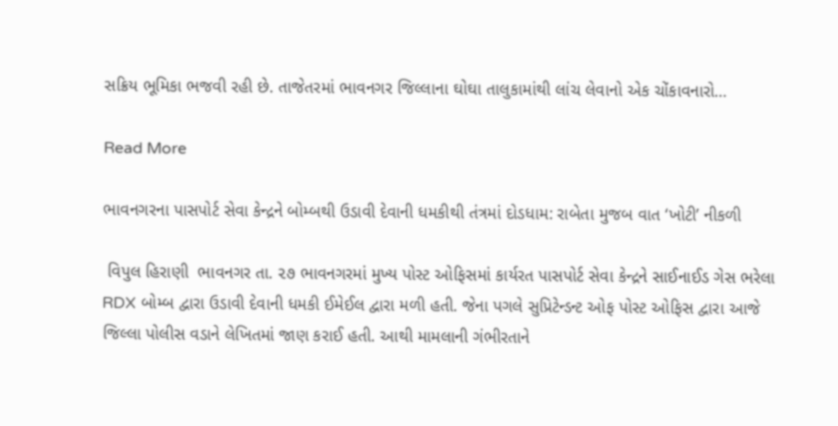સક્રિય ભૂમિકા ભજવી રહી છે. તાજેતરમાં ભાવનગર જિલ્લાના ઘોઘા તાલુકામાંથી લાંચ લેવાનો એક ચોંકાવનારો…

Read More

ભાવનગરના પાસપોર્ટ સેવા કેન્દ્રને બોમ્બથી ઉડાવી દેવાની ધમકીથી તંત્રમાં દોડધામ: રાબેતા મુજબ વાત ‘ખોટી’ નીકળી

 વિપુલ હિરાણી  ભાવનગર તા. ૨૭ ભાવનગરમાં મુખ્ય પોસ્ટ ઓફિસમાં કાર્યરત પાસપોર્ટ સેવા કેન્દ્રને સાઈનાઈડ ગેસ ભરેલા RDX બોમ્બ દ્વારા ઉડાવી દેવાની ધમકી ઈમેઈલ દ્વારા મળી હતી. જેના પગલે સુપ્રિટેન્ડન્ટ ઓફ પોસ્ટ ઓફિસ દ્વારા આજે જિલ્લા પોલીસ વડાને લેખિતમાં જાણ કરાઈ હતી. આથી મામલાની ગંભીરતાને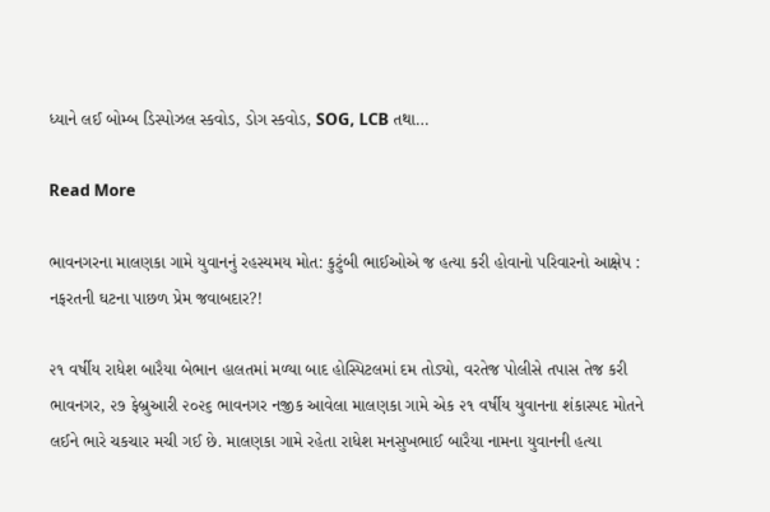ધ્યાને લઈ બોમ્બ ડિસ્પોઝલ સ્કવોડ, ડોગ સ્કવોડ, SOG, LCB તથા…

Read More

ભાવનગરના માલણકા ગામે યુવાનનું રહસ્યમય મોત: કુટુંબી ભાઈઓએ જ હત્યા કરી હોવાનો પરિવારનો આક્ષેપ : નફરતની ઘટના પાછળ પ્રેમ જવાબદાર?!

૨૧ વર્ષીય રાધેશ બારૈયા બેભાન હાલતમાં મળ્યા બાદ હોસ્પિટલમાં દમ તોડ્યો, વરતેજ પોલીસે તપાસ તેજ કરી ભાવનગર, ૨૭ ફેબ્રુઆરી ૨૦૨૬ ભાવનગર નજીક આવેલા માલણકા ગામે એક ૨૧ વર્ષીય યુવાનના શંકાસ્પદ મોતને લઈને ભારે ચકચાર મચી ગઈ છે. માલણકા ગામે રહેતા રાધેશ મનસુખભાઈ બારૈયા નામના યુવાનની હત્યા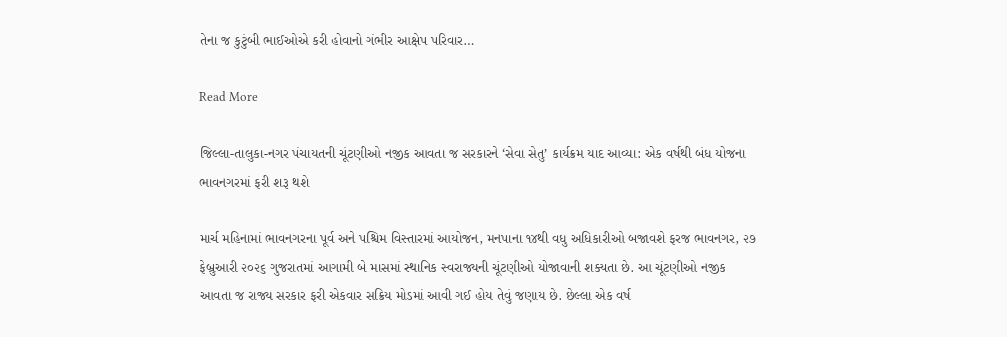તેના જ કુટુંબી ભાઈઓએ કરી હોવાનો ગંભીર આક્ષેપ પરિવાર…

Read More

જિલ્લા-તાલુકા-નગર પંચાયતની ચૂંટણીઓ નજીક આવતા જ સરકારને ‘સેવા સેતુ’ કાર્યક્રમ યાદ આવ્યા: એક વર્ષથી બંધ યોજના ભાવનગરમાં ફરી શરૂ થશે

માર્ચ મહિનામાં ભાવનગરના પૂર્વ અને પશ્ચિમ વિસ્તારમાં આયોજન, મનપાના ૧૪થી વધુ અધિકારીઓ બજાવશે ફરજ ભાવનગર, ૨૭ ફેબ્રુઆરી ૨૦૨૬ ગુજરાતમાં આગામી બે માસમાં સ્થાનિક સ્વરાજ્યની ચૂંટણીઓ યોજાવાની શક્યતા છે. આ ચૂંટણીઓ નજીક આવતા જ રાજ્ય સરકાર ફરી એકવાર સક્રિય મોડમાં આવી ગઈ હોય તેવું જણાય છે. છેલ્લા એક વર્ષ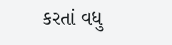કરતાં વધુ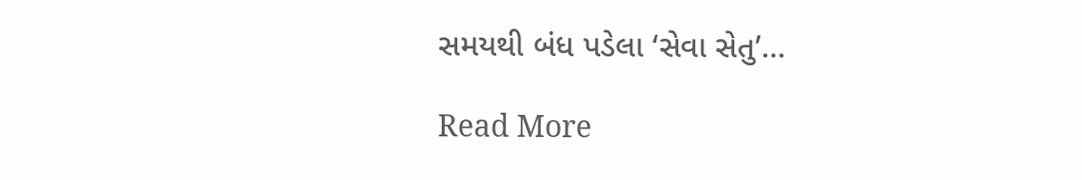સમયથી બંધ પડેલા ‘સેવા સેતુ’…

Read More